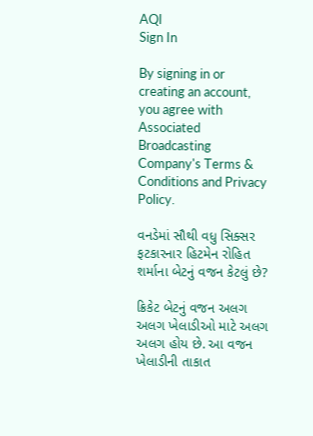AQI
Sign In

By signing in or creating an account, you agree with Associated Broadcasting Company's Terms & Conditions and Privacy Policy.

વનડેમાં સૌથી વધુ સિક્સર ફટકારનાર હિટમેન રોહિત શર્માના બેટનું વજન કેટલું છે?

ક્રિકેટ બેટનું વજન અલગ અલગ ખેલાડીઓ માટે અલગ અલગ હોય છે. આ વજન ખેલાડીની તાકાત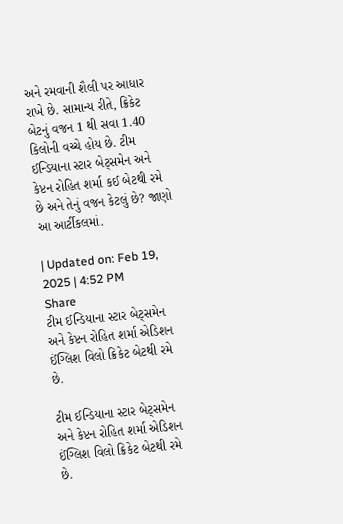અને રમવાની શૈલી પર આધાર રાખે છે. સામાન્ય રીતે, ક્રિકેટ બેટનું વજન 1 થી સવા 1.40 કિલોની વચ્ચે હોય છે. ટીમ ઈન્ડિયાના સ્ટાર બેટ્સમેન અને કેપ્ટન રોહિત શર્મા કઈ બેટથી રમે છે અને તેનું વજન કેટલું છે? જાણો આ આર્ટીકલમાં.

| Updated on: Feb 19, 2025 | 4:52 PM
Share
ટીમ ઈન્ડિયાના સ્ટાર બેટ્સમેન અને કેપ્ટન રોહિત શર્મા એડિશન ઈંગ્લિશ વિલો ક્રિકેટ બેટથી રમે છે.

ટીમ ઈન્ડિયાના સ્ટાર બેટ્સમેન અને કેપ્ટન રોહિત શર્મા એડિશન ઈંગ્લિશ વિલો ક્રિકેટ બેટથી રમે છે.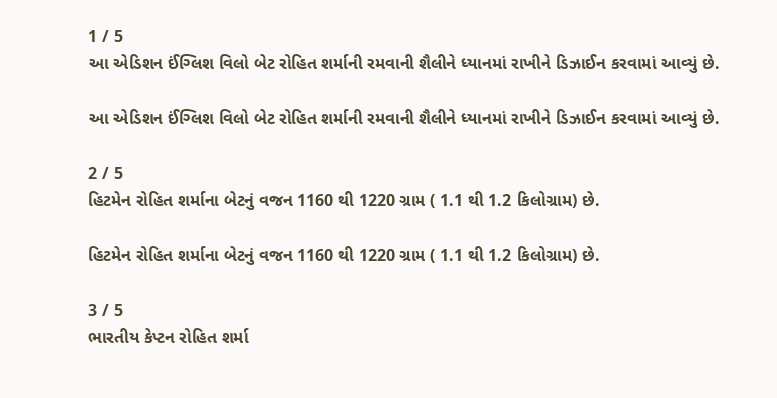1 / 5
આ એડિશન ઈંગ્લિશ વિલો બેટ રોહિત શર્માની રમવાની શૈલીને ધ્યાનમાં રાખીને ડિઝાઈન કરવામાં આવ્યું છે.

આ એડિશન ઈંગ્લિશ વિલો બેટ રોહિત શર્માની રમવાની શૈલીને ધ્યાનમાં રાખીને ડિઝાઈન કરવામાં આવ્યું છે.

2 / 5
હિટમેન રોહિત શર્માના બેટનું વજન 1160 થી 1220 ગ્રામ ( 1.1 થી 1.2 કિલોગ્રામ) છે.

હિટમેન રોહિત શર્માના બેટનું વજન 1160 થી 1220 ગ્રામ ( 1.1 થી 1.2 કિલોગ્રામ) છે.

3 / 5
ભારતીય કેપ્ટન રોહિત શર્મા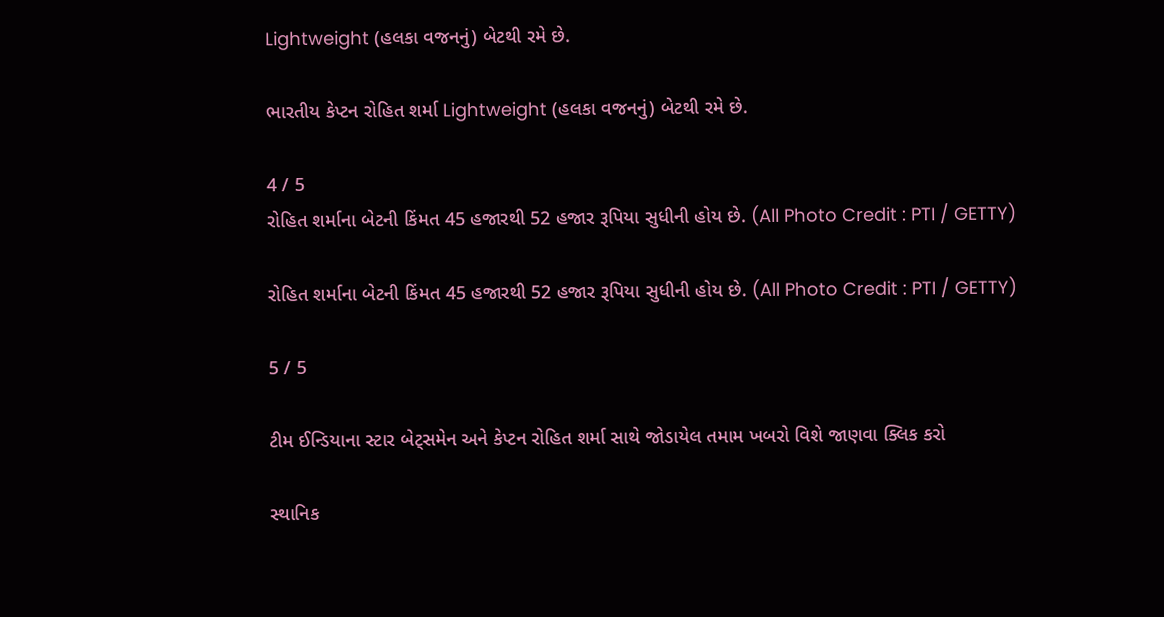Lightweight (હલકા વજનનું) બેટથી રમે છે.

ભારતીય કેપ્ટન રોહિત શર્મા Lightweight (હલકા વજનનું) બેટથી રમે છે.

4 / 5
રોહિત શર્માના બેટની કિંમત 45 હજારથી 52 હજાર રૂપિયા સુધીની હોય છે. (All Photo Credit : PTI / GETTY)

રોહિત શર્માના બેટની કિંમત 45 હજારથી 52 હજાર રૂપિયા સુધીની હોય છે. (All Photo Credit : PTI / GETTY)

5 / 5

ટીમ ઈન્ડિયાના સ્ટાર બેટ્સમેન અને કેપ્ટન રોહિત શર્મા સાથે જોડાયેલ તમામ ખબરો વિશે જાણવા ક્લિક કરો

સ્થાનિક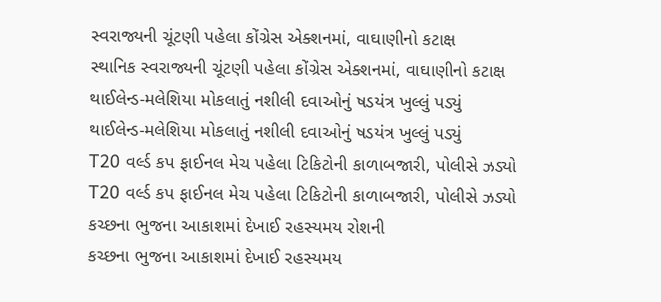સ્વરાજ્યની ચૂંટણી પહેલા કોંગ્રેસ એક્શનમાં, વાઘાણીનો કટાક્ષ
સ્થાનિક સ્વરાજ્યની ચૂંટણી પહેલા કોંગ્રેસ એક્શનમાં, વાઘાણીનો કટાક્ષ
થાઈલેન્ડ-મલેશિયા મોકલાતું નશીલી દવાઓનું ષડયંત્ર ખુલ્લું પડ્યું
થાઈલેન્ડ-મલેશિયા મોકલાતું નશીલી દવાઓનું ષડયંત્ર ખુલ્લું પડ્યું
T20 વર્લ્ડ કપ ફાઈનલ મેચ પહેલા ટિકિટોની કાળાબજારી, પોલીસે ઝડ્યો
T20 વર્લ્ડ કપ ફાઈનલ મેચ પહેલા ટિકિટોની કાળાબજારી, પોલીસે ઝડ્યો
કચ્છના ભુજના આકાશમાં દેખાઈ રહસ્યમય રોશની
કચ્છના ભુજના આકાશમાં દેખાઈ રહસ્યમય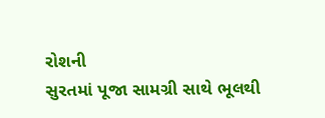રોશની
સુરતમાં પૂજા સામગ્રી સાથે ભૂલથી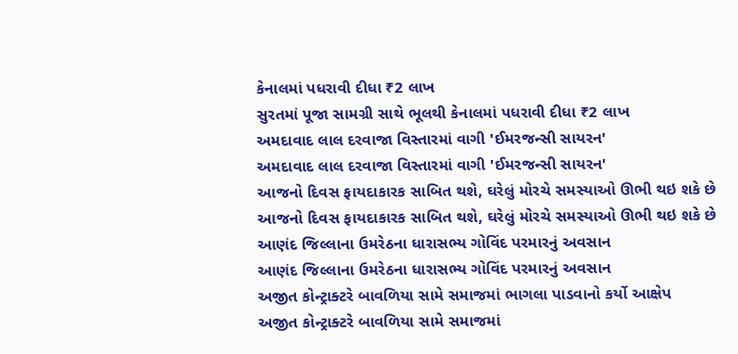કેનાલમાં પધરાવી દીધા ₹2 લાખ
સુરતમાં પૂજા સામગ્રી સાથે ભૂલથી કેનાલમાં પધરાવી દીધા ₹2 લાખ
અમદાવાદ લાલ દરવાજા વિસ્તારમાં વાગી 'ઈમરજન્સી સાયરન'
અમદાવાદ લાલ દરવાજા વિસ્તારમાં વાગી 'ઈમરજન્સી સાયરન'
આજનો દિવસ ફાયદાકારક સાબિત થશે, ઘરેલું મોરચે સમસ્યાઓ ઊભી થઇ શકે છે
આજનો દિવસ ફાયદાકારક સાબિત થશે, ઘરેલું મોરચે સમસ્યાઓ ઊભી થઇ શકે છે
આણંદ જિલ્લાના ઉમરેઠના ધારાસભ્ય ગોવિંદ પરમારનું અવસાન
આણંદ જિલ્લાના ઉમરેઠના ધારાસભ્ય ગોવિંદ પરમારનું અવસાન
અજીત કોન્ટ્રાક્ટરે બાવળિયા સામે સમાજમાં ભાગલા પાડવાનો કર્યો આક્ષેપ
અજીત કોન્ટ્રાક્ટરે બાવળિયા સામે સમાજમાં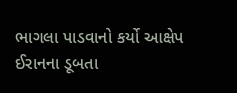ભાગલા પાડવાનો કર્યો આક્ષેપ
ઈરાનના ડૂબતા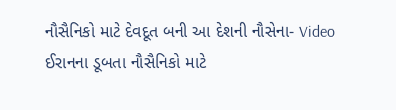નૌસૈનિકો માટે દેવદૂત બની આ દેશની નૌસેના- Video
ઈરાનના ડૂબતા નૌસૈનિકો માટે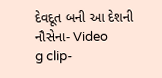દેવદૂત બની આ દેશની નૌસેના- Video
g clip-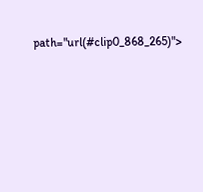path="url(#clip0_868_265)">